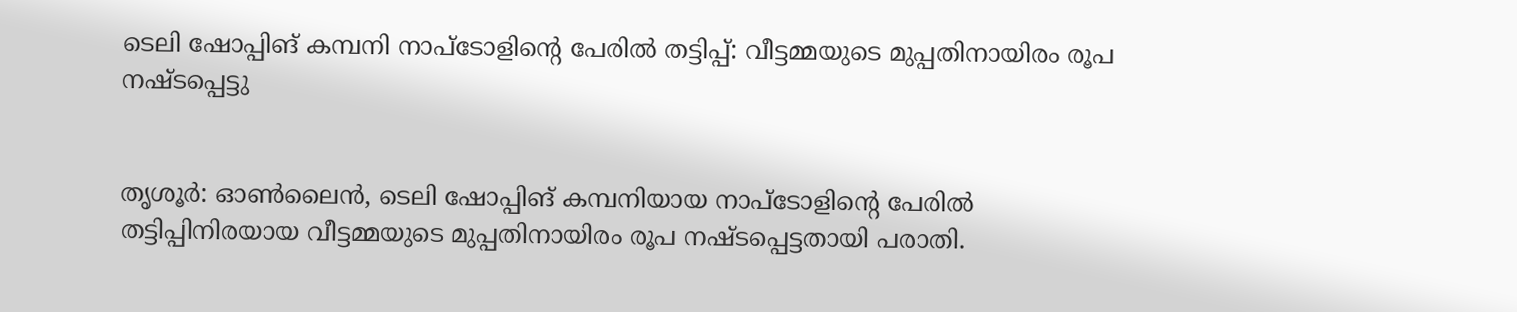ടെലി ഷോപ്പിങ് കമ്പനി നാപ്‌ടോളിന്റെ പേരില്‍ തട്ടിപ്പ്: വീട്ടമ്മയുടെ മുപ്പതിനായിരം രൂപ നഷ്ടപ്പെട്ടു


തൃശൂര്‍: ഓണ്‍ലൈന്‍, ടെലി ഷോപ്പിങ് കമ്പനിയായ നാപ്‌ടോളിന്റെ പേരില്‍ തട്ടിപ്പിനിരയായ വീട്ടമ്മയുടെ മുപ്പതിനായിരം രൂപ നഷ്ടപ്പെട്ടതായി പരാതി.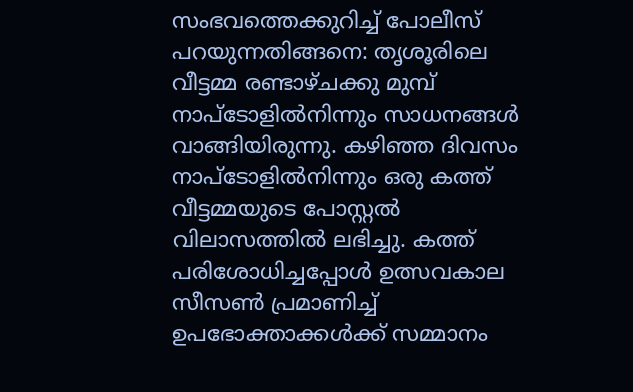സംഭവത്തെക്കുറിച്ച് പോലീസ് പറയുന്നതിങ്ങനെ: തൃശൂരിലെ വീട്ടമ്മ രണ്ടാഴ്ചക്കു മുമ്പ് നാപ്‌ടോളില്‍നിന്നും സാധനങ്ങള്‍ വാങ്ങിയിരുന്നു. കഴിഞ്ഞ ദിവസം നാപ്‌ടോളില്‍നിന്നും ഒരു കത്ത് വീട്ടമ്മയുടെ പോസ്റ്റല്‍ വിലാസത്തില്‍ ലഭിച്ചു. കത്ത് പരിശോധിച്ചപ്പോള്‍ ഉത്സവകാല സീസണ്‍ പ്രമാണിച്ച് ഉപഭോക്താക്കള്‍ക്ക് സമ്മാനം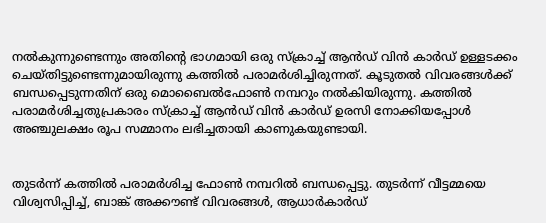നല്‍കുന്നുണ്ടെന്നും അതിന്റെ ഭാഗമായി ഒരു സ്‌ക്രാച്ച് ആന്‍ഡ് വിന്‍ കാര്‍ഡ് ഉള്ളടക്കം ചെയ്തിട്ടുണ്ടെന്നുമായിരുന്നു കത്തില്‍ പരാമര്‍ശിച്ചിരുന്നത്. കൂടുതല്‍ വിവരങ്ങള്‍ക്ക് ബന്ധപ്പെടുന്നതിന് ഒരു മൊബൈല്‍ഫോണ്‍ നമ്പറും നല്‍കിയിരുന്നു. കത്തില്‍ പരാമര്‍ശിച്ചതുപ്രകാരം സ്‌ക്രാച്ച് ആന്‍ഡ് വിന്‍ കാര്‍ഡ് ഉരസി നോക്കിയപ്പോള്‍ അഞ്ചുലക്ഷം രൂപ സമ്മാനം ലഭിച്ചതായി കാണുകയുണ്ടായി.


തുടര്‍ന്ന് കത്തില്‍ പരാമര്‍ശിച്ച ഫോണ്‍ നമ്പറില്‍ ബന്ധപ്പെട്ടു. തുടര്‍ന്ന് വീട്ടമ്മയെ വിശ്വസിപ്പിച്ച്, ബാങ്ക് അക്കൗണ്ട് വിവരങ്ങള്‍, ആധാര്‍കാര്‍ഡ്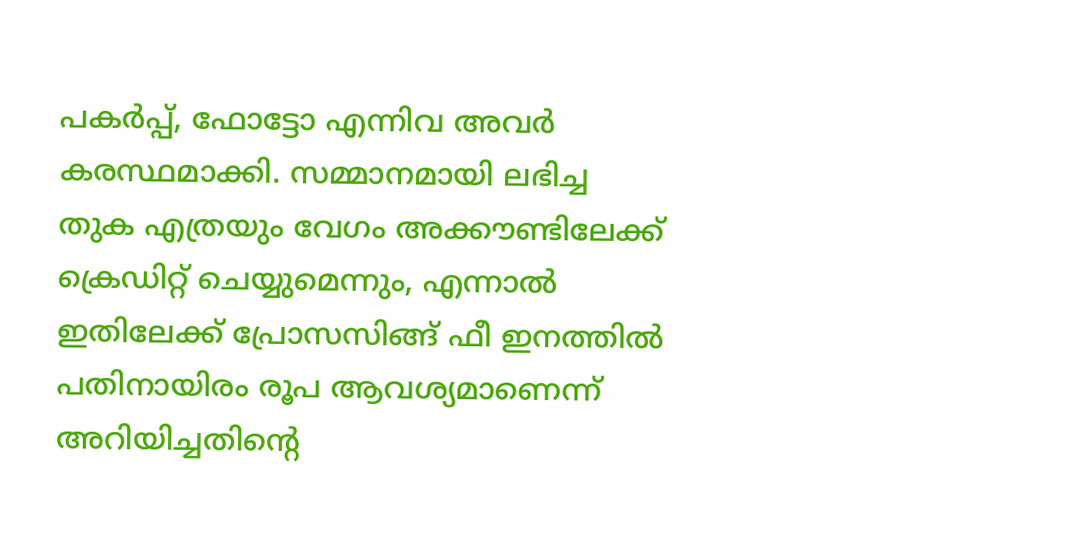പകര്‍പ്പ്, ഫോട്ടോ എന്നിവ അവര്‍ കരസ്ഥമാക്കി. സമ്മാനമായി ലഭിച്ച തുക എത്രയും വേഗം അക്കൗണ്ടിലേക്ക് ക്രെഡിറ്റ് ചെയ്യുമെന്നും, എന്നാല്‍ ഇതിലേക്ക് പ്രോസസിങ്ങ് ഫീ ഇനത്തില്‍ പതിനായിരം രൂപ ആവശ്യമാണെന്ന് അറിയിച്ചതിന്റെ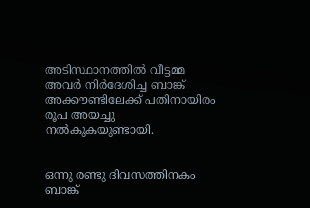അടിസ്ഥാനത്തില്‍ വീട്ടമ്മ അവര്‍ നിര്‍ദേശിച്ച ബാങ്ക് അക്കൗണ്ടിലേക്ക് പതിനായിരം രൂപ അയച്ചു നല്‍കുകയുണ്ടായി.


ഒന്നു രണ്ടു ദിവസത്തിനകം ബാങ്ക്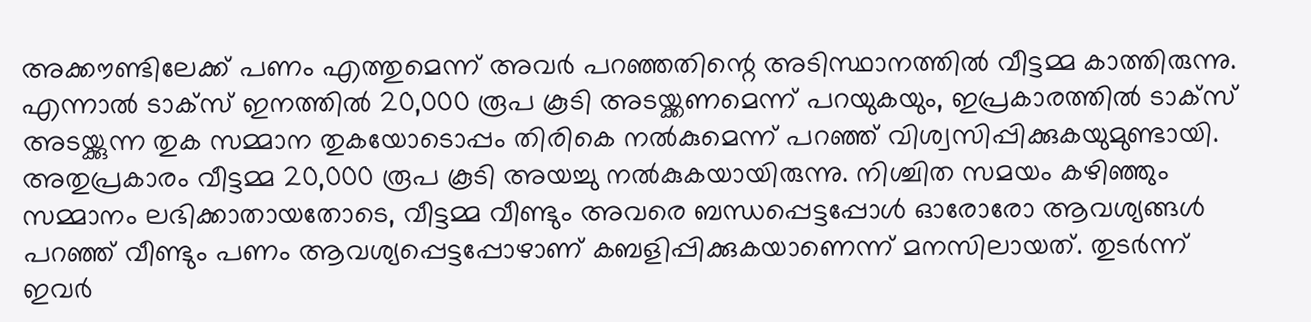അക്കൗണ്ടിലേക്ക് പണം എത്തുമെന്ന് അവര്‍ പറഞ്ഞതിന്റെ അടിസ്ഥാനത്തില്‍ വീട്ടമ്മ കാത്തിരുന്നു. എന്നാല്‍ ടാക്‌സ് ഇനത്തില്‍ 20,000 രൂപ കൂടി അടയ്ക്കണമെന്ന് പറയുകയും, ഇപ്രകാരത്തില്‍ ടാക്‌സ് അടയ്ക്കുന്ന തുക സമ്മാന തുകയോടൊപ്പം തിരികെ നല്‍കുമെന്ന് പറഞ്ഞ് വിശ്വസിപ്പിക്കുകയുമുണ്ടായി. അതുപ്രകാരം വീട്ടമ്മ 20,000 രൂപ കൂടി അയച്ചു നല്‍കുകയായിരുന്നു. നിശ്ചിത സമയം കഴിഞ്ഞും സമ്മാനം ലഭിക്കാതായതോടെ, വീട്ടമ്മ വീണ്ടും അവരെ ബന്ധപ്പെട്ടപ്പോള്‍ ഓരോരോ ആവശ്യങ്ങള്‍ പറഞ്ഞ് വീണ്ടും പണം ആവശ്യപ്പെട്ടപ്പോഴാണ് കബളിപ്പിക്കുകയാണെന്ന് മനസിലായത്. തുടര്‍ന്ന് ഇവര്‍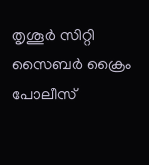തൃശൂര്‍ സിറ്റി സൈബര്‍ ക്രൈം പോലീസ്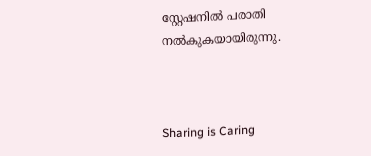സ്റ്റേഷനില്‍ പരാതി നല്‍കുകയായിരുന്നു.



Sharing is Caring